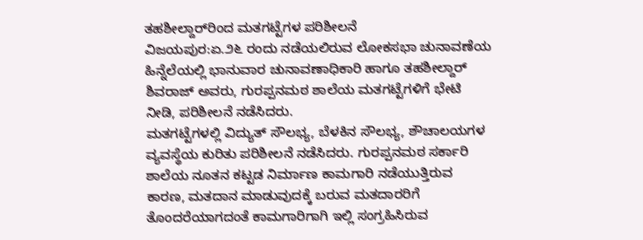ತಹಶೀಲ್ದಾರ್‌ರಿಂದ ಮತಗಟ್ಟೆಗಳ ಪರಿಶೀಲನೆ
ವಿಜಯಪುರ:ಏ.೨೬ ರಂದು ನಡೆಯಲಿರುವ ಲೋಕಸಭಾ ಚುನಾವಣೆಯ ಹಿನ್ನೆಲೆಯಲ್ಲಿ ಭಾನುವಾರ ಚುನಾವಣಾಧಿಕಾರಿ ಹಾಗೂ ತಹಶೀಲ್ದಾರ್ ಶಿವರಾಜ್ ಅವರು, ಗುರಪ್ಪನಮಠ ಶಾಲೆಯ ಮತಗಟ್ಟೆಗಳಿಗೆ ಭೇಟಿ ನೀಡಿ, ಪರಿಶೀಲನೆ ನಡೆಸಿದರು.
ಮತಗಟ್ಟೆಗಳಲ್ಲಿ ವಿದ್ಯುತ್ ಸೌಲಭ್ಯ, ಬೆಳಕಿನ ಸೌಲಭ್ಯ, ಶೌಚಾಲಯಗಳ ವ್ಯವಸ್ಥೆಯ ಕುರಿತು ಪರಿಶೀಲನೆ ನಡೆಸಿದರು. ಗುರಪ್ಪನಮಠ ಸರ್ಕಾರಿ ಶಾಲೆಯ ನೂತನ ಕಟ್ಟಡ ನಿರ್ಮಾಣ ಕಾಮಗಾರಿ ನಡೆಯುತ್ತಿರುವ ಕಾರಣ, ಮತದಾನ ಮಾಡುವುದಕ್ಕೆ ಬರುವ ಮತದಾರರಿಗೆ ತೊಂದರೆಯಾಗದಂತೆ ಕಾಮಗಾರಿಗಾಗಿ ಇಲ್ಲಿ ಸಂಗ್ರಹಿಸಿರುವ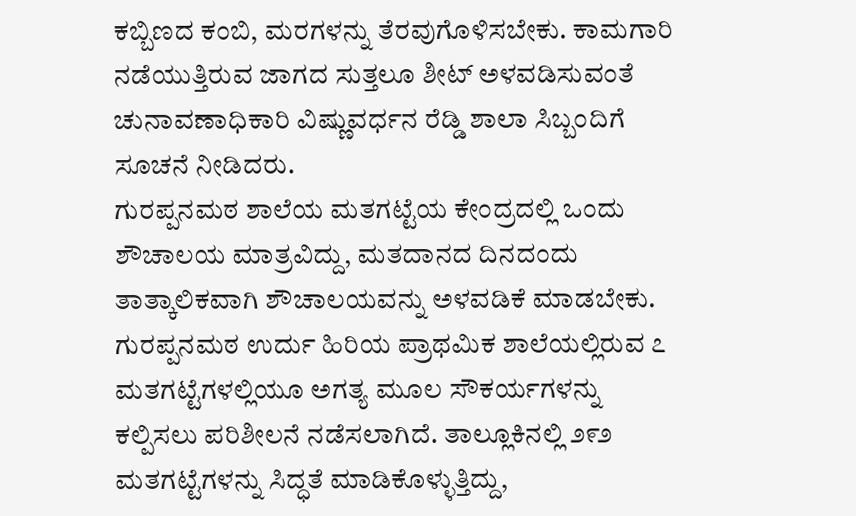ಕಬ್ಬಿಣದ ಕಂಬಿ, ಮರಗಳನ್ನು ತೆರವುಗೊಳಿಸಬೇಕು. ಕಾಮಗಾರಿ ನಡೆಯುತ್ತಿರುವ ಜಾಗದ ಸುತ್ತಲೂ ಶೀಟ್ ಅಳವಡಿಸುವಂತೆ ಚುನಾವಣಾಧಿಕಾರಿ ವಿಷ್ಣುವರ್ಧನ ರೆಡ್ಡಿ ಶಾಲಾ ಸಿಬ್ಬಂದಿಗೆ ಸೂಚನೆ ನೀಡಿದರು.
ಗುರಪ್ಪನಮಠ ಶಾಲೆಯ ಮತಗಟ್ಟೆಯ ಕೇಂದ್ರದಲ್ಲಿ ಒಂದು ಶೌಚಾಲಯ ಮಾತ್ರವಿದ್ದು, ಮತದಾನದ ದಿನದಂದು ತಾತ್ಕಾಲಿಕವಾಗಿ ಶೌಚಾಲಯವನ್ನು ಅಳವಡಿಕೆ ಮಾಡಬೇಕು. ಗುರಪ್ಪನಮಠ ಉರ್ದು ಹಿರಿಯ ಪ್ರಾಥಮಿಕ ಶಾಲೆಯಲ್ಲಿರುವ ೭ ಮತಗಟ್ಟೆಗಳಲ್ಲಿಯೂ ಅಗತ್ಯ ಮೂಲ ಸೌಕರ್ಯಗಳನ್ನು ಕಲ್ಪಿಸಲು ಪರಿಶೀಲನೆ ನಡೆಸಲಾಗಿದೆ. ತಾಲ್ಲೂಕಿನಲ್ಲಿ ೨೯೨ ಮತಗಟ್ಟೆಗಳನ್ನು ಸಿದ್ಧತೆ ಮಾಡಿಕೊಳ್ಳುತ್ತಿದ್ದು,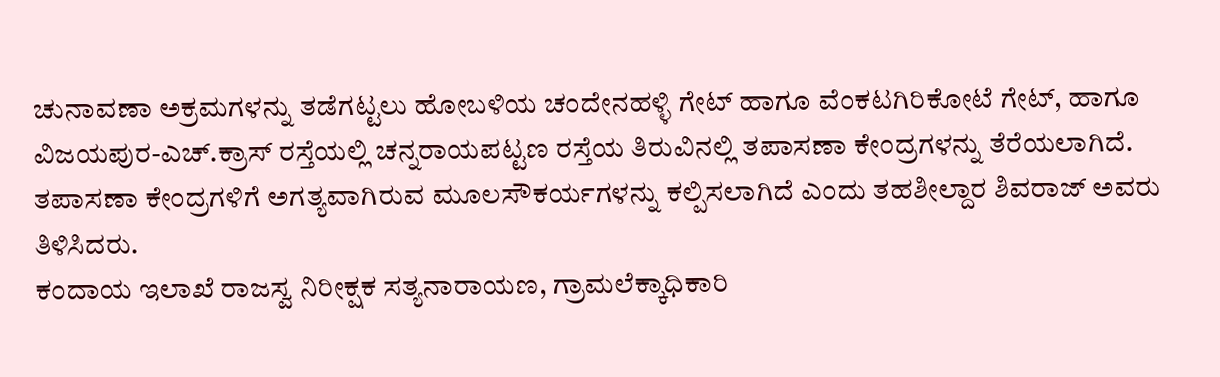ಚುನಾವಣಾ ಅಕ್ರಮಗಳನ್ನು ತಡೆಗಟ್ಟಲು ಹೋಬಳಿಯ ಚಂದೇನಹಳ್ಳಿ ಗೇಟ್ ಹಾಗೂ ವೆಂಕಟಗಿರಿಕೋಟೆ ಗೇಟ್, ಹಾಗೂ ವಿಜಯಪುರ-ಎಚ್.ಕ್ರಾಸ್ ರಸ್ತೆಯಲ್ಲಿ ಚನ್ನರಾಯಪಟ್ಟಣ ರಸ್ತೆಯ ತಿರುವಿನಲ್ಲಿ ತಪಾಸಣಾ ಕೇಂದ್ರಗಳನ್ನು ತೆರೆಯಲಾಗಿದೆ. ತಪಾಸಣಾ ಕೇಂದ್ರಗಳಿಗೆ ಅಗತ್ಯವಾಗಿರುವ ಮೂಲಸೌಕರ್ಯಗಳನ್ನು ಕಲ್ಪಿಸಲಾಗಿದೆ ಎಂದು ತಹಶೀಲ್ದಾರ ಶಿವರಾಜ್ ಅವರು ತಿಳಿಸಿದರು.
ಕಂದಾಯ ಇಲಾಖೆ ರಾಜಸ್ವ ನಿರೀಕ್ಷಕ ಸತ್ಯನಾರಾಯಣ, ಗ್ರಾಮಲೆಕ್ಕಾಧಿಕಾರಿ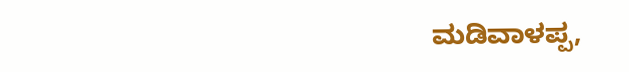ಮಡಿವಾಳಪ್ಪ,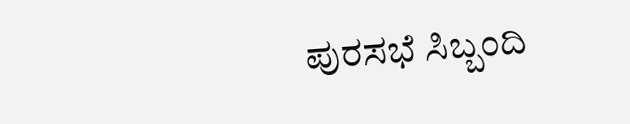ಪುರಸಭೆ ಸಿಬ್ಬಂದಿ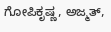ಗೋಪಿಕೃಷ್ಣ, ಅಜ್ಮತ್,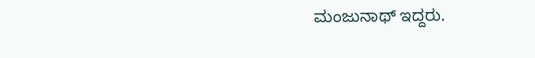ಮಂಜುನಾಥ್ ಇದ್ದರು.